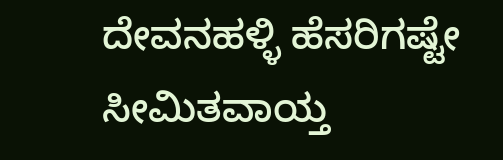ದೇವನಹಳ್ಳಿ ಹೆಸರಿಗಷ್ಟೇ ಸೀಮಿತವಾಯ್ತ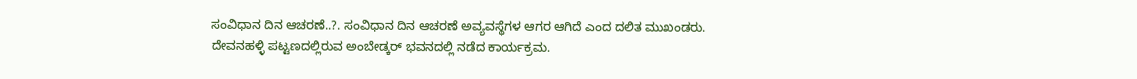ಸಂವಿಧಾನ ದಿನ ಆಚರಣೆ..?. ಸಂವಿಧಾನ ದಿನ ಆಚರಣೆ ಅವ್ಯವಸ್ಥೆಗಳ ಆಗರ ಆಗಿದೆ ಎಂದ ದಲಿತ ಮುಖಂಡರು. ದೇವನಹಳ್ಳಿ ಪಟ್ಟಣದಲ್ಲಿರುವ ಅಂಬೇಡ್ಕರ್ ಭವನದಲ್ಲಿ ನಡೆದ ಕಾರ್ಯಕ್ರಮ.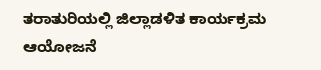ತರಾತುರಿಯಲ್ಲಿ ಜಿಲ್ಲಾಡಳಿತ ಕಾರ್ಯಕ್ರಮ ಆಯೋಜನೆ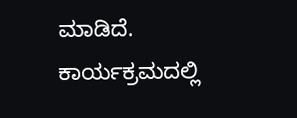ಮಾಡಿದೆ. ಕಾರ್ಯಕ್ರಮದಲ್ಲಿ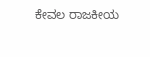ಕೇವಲ ರಾಜಕೀಯ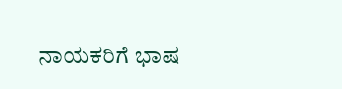ನಾಯಕರಿಗೆ ಭಾಷ